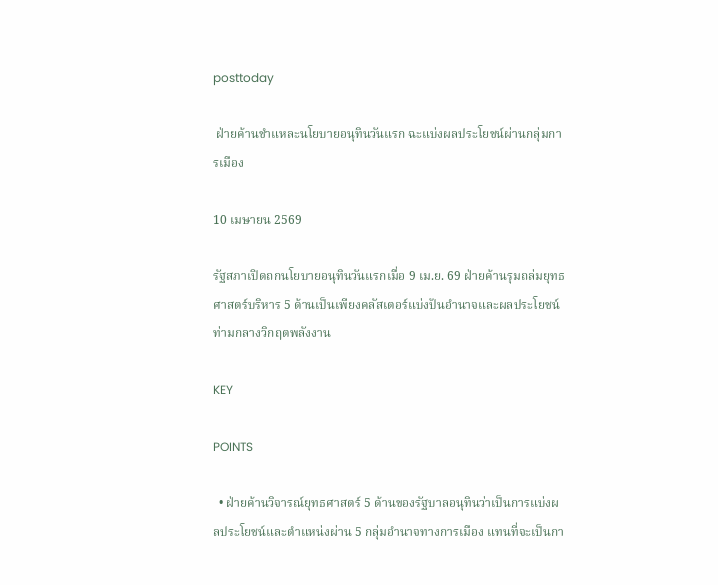posttoday

 ฝ่ายค้านชำแหละนโยบายอนุทินวันแรก ฉะแบ่งผลประโยชน์ผ่านกลุ่มการเมือง

10 เมษายน 2569

รัฐสภาเปิดถกนโยบายอนุทินวันแรกเมื่อ 9 เม.ย. 69 ฝ่ายค้านรุมถล่มยุทธศาสตร์บริหาร 5 ด้านเป็นเพียงคลัสเตอร์แบ่งปันอำนาจและผลประโยชน์ท่ามกลางวิกฤตพลังงาน

KEY

POINTS

  • ฝ่ายค้านวิจารณ์ยุทธศาสตร์ 5 ด้านของรัฐบาลอนุทินว่าเป็นการแบ่งผลประโยชน์และตำแหน่งผ่าน 5 กลุ่มอำนาจทางการเมือง แทนที่จะเป็นกา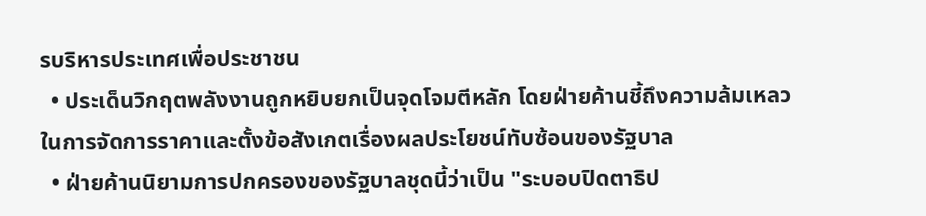รบริหารประเทศเพื่อประชาชน
  • ประเด็นวิกฤตพลังงานถูกหยิบยกเป็นจุดโจมตีหลัก โดยฝ่ายค้านชี้ถึงความล้มเหลวในการจัดการราคาและตั้งข้อสังเกตเรื่องผลประโยชน์ทับซ้อนของรัฐบาล
  • ฝ่ายค้านนิยามการปกครองของรัฐบาลชุดนี้ว่าเป็น "ระบอบปิดตาธิป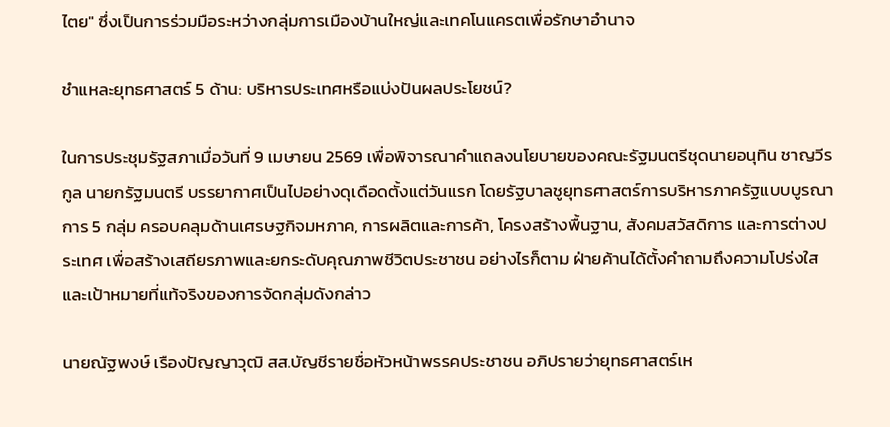ไตย" ซึ่งเป็นการร่วมมือระหว่างกลุ่มการเมืองบ้านใหญ่และเทคโนแครตเพื่อรักษาอำนาจ

ชำแหละยุทธศาสตร์ 5 ด้าน: บริหารประเทศหรือแบ่งปันผลประโยชน์?

ในการประชุมรัฐสภาเมื่อวันที่ 9 เมษายน 2569 เพื่อพิจารณาคำแถลงนโยบายของคณะรัฐมนตรีชุดนายอนุทิน ชาญวีรกูล นายกรัฐมนตรี บรรยากาศเป็นไปอย่างดุเดือดตั้งแต่วันแรก โดยรัฐบาลชูยุทธศาสตร์การบริหารภาครัฐแบบบูรณาการ 5 กลุ่ม ครอบคลุมด้านเศรษฐกิจมหภาค, การผลิตและการค้า, โครงสร้างพื้นฐาน, สังคมสวัสดิการ และการต่างประเทศ เพื่อสร้างเสถียรภาพและยกระดับคุณภาพชีวิตประชาชน อย่างไรก็ตาม ฝ่ายค้านได้ตั้งคำถามถึงความโปร่งใสและเป้าหมายที่แท้จริงของการจัดกลุ่มดังกล่าว

นายณัฐพงษ์ เรืองปัญญาวุฒิ สส.บัญชีรายชื่อหัวหน้าพรรคประชาชน อภิปรายว่ายุทธศาสตร์เห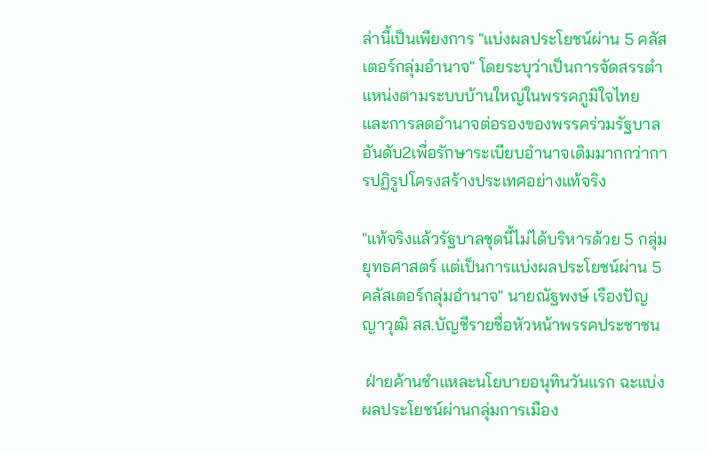ล่านี้เป็นเพียงการ "แบ่งผลประโยชน์ผ่าน 5 คลัสเตอร์กลุ่มอำนาจ" โดยระบุว่าเป็นการจัดสรรตำแหน่งตามระบบบ้านใหญ่ในพรรคภูมิใจไทย และการลดอำนาจต่อรองของพรรคร่วมรัฐบาลอันดับ2เพื่อรักษาระเบียบอำนาจเดิมมากกว่าการปฏิรูปโครงสร้างประเทศอย่างแท้จริง

"แท้จริงแล้วรัฐบาลชุดนี้ไม่ได้บริหารด้วย 5 กลุ่มยุทธศาสตร์ แต่เป็นการแบ่งผลประโยชน์ผ่าน 5 คลัสเตอร์กลุ่มอำนาจ" นายณัฐพงษ์ เรืองปัญญาวุฒิ สส.บัญชีรายชื่อหัวหน้าพรรคประชาชน

 ฝ่ายค้านชำแหละนโยบายอนุทินวันแรก ฉะแบ่งผลประโยชน์ผ่านกลุ่มการเมือง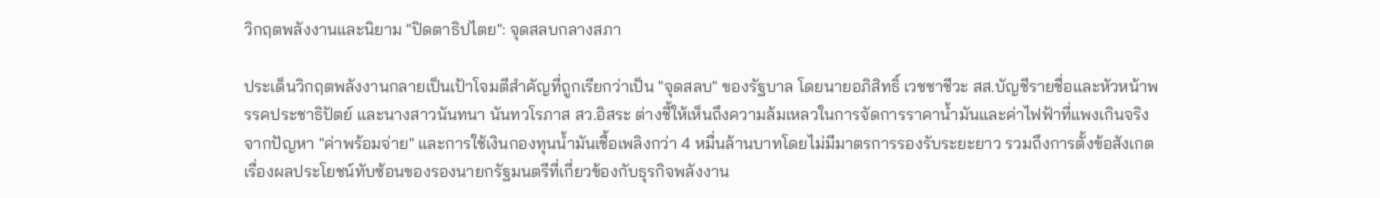วิกฤตพลังงานและนิยาม "ปิดตาธิปไตย": จุดสลบกลางสภา

ประเด็นวิกฤตพลังงานกลายเป็นเป้าโจมตีสำคัญที่ถูกเรียกว่าเป็น "จุดสลบ" ของรัฐบาล โดยนายอภิสิทธิ์ เวชชาชีวะ สส.บัญชีรายชื่อและหัวหน้าพรรคประชาธิปัตย์ และนางสาวนันทนา นันทวโรภาส สว.อิสระ ต่างชี้ให้เห็นถึงความล้มเหลวในการจัดการราคาน้ำมันและค่าไฟฟ้าที่แพงเกินจริง จากปัญหา "ค่าพร้อมจ่าย" และการใช้เงินกองทุนน้ำมันเชื้อเพลิงกว่า 4 หมื่นล้านบาทโดยไม่มีมาตรการรองรับระยะยาว รวมถึงการตั้งข้อสังเกตเรื่องผลประโยชน์ทับซ้อนของรองนายกรัฐมนตรีที่เกี่ยวข้องกับธุรกิจพลังงาน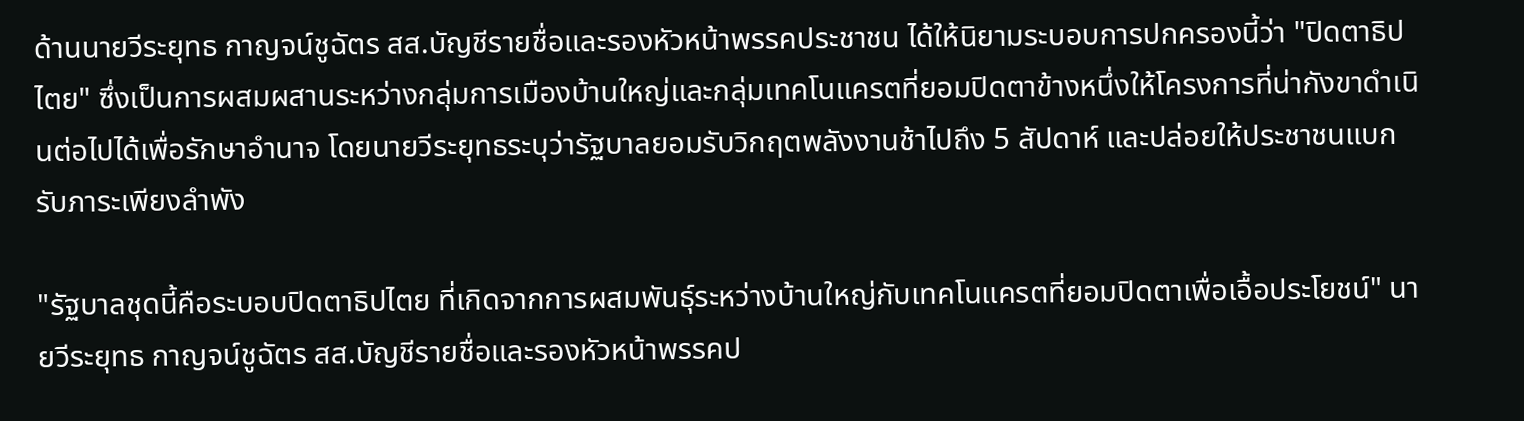ด้านนายวีระยุทธ กาญจน์ชูฉัตร สส.บัญชีรายชื่อและรองหัวหน้าพรรคประชาชน ได้ให้นิยามระบอบการปกครองนี้ว่า "ปิดตาธิปไตย" ซึ่งเป็นการผสมผสานระหว่างกลุ่มการเมืองบ้านใหญ่และกลุ่มเทคโนแครตที่ยอมปิดตาข้างหนึ่งให้โครงการที่น่ากังขาดำเนินต่อไปได้เพื่อรักษาอำนาจ โดยนายวีระยุทธระบุว่ารัฐบาลยอมรับวิกฤตพลังงานช้าไปถึง 5 สัปดาห์ และปล่อยให้ประชาชนแบกรับภาระเพียงลำพัง

"รัฐบาลชุดนี้คือระบอบปิดตาธิปไตย ที่เกิดจากการผสมพันธุ์ระหว่างบ้านใหญ่กับเทคโนแครตที่ยอมปิดตาเพื่อเอื้อประโยชน์" นายวีระยุทธ กาญจน์ชูฉัตร สส.บัญชีรายชื่อและรองหัวหน้าพรรคป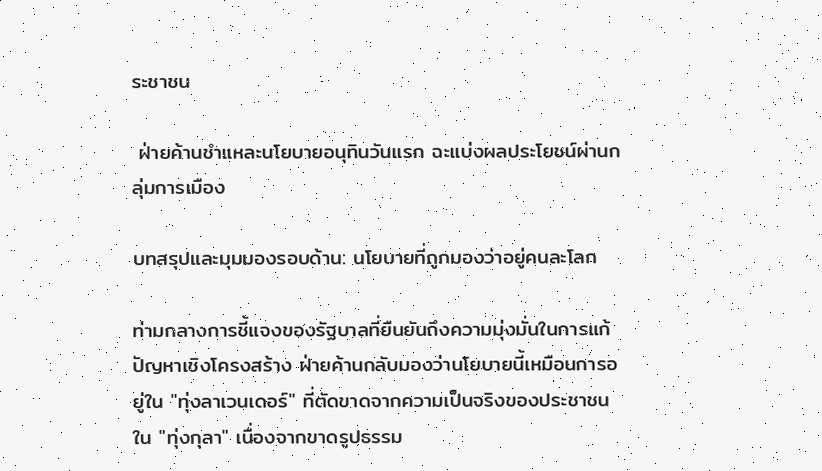ระชาชน

 ฝ่ายค้านชำแหละนโยบายอนุทินวันแรก ฉะแบ่งผลประโยชน์ผ่านกลุ่มการเมือง

บทสรุปและมุมมองรอบด้าน: นโยบายที่ถูกมองว่าอยู่คนละโลก

ท่ามกลางการชี้แจงของรัฐบาลที่ยืนยันถึงความมุ่งมั่นในการแก้ปัญหาเชิงโครงสร้าง ฝ่ายค้านกลับมองว่านโยบายนี้เหมือนการอยู่ใน "ทุ่งลาเวนเดอร์" ที่ตัดขาดจากความเป็นจริงของประชาชนใน "ทุ่งกุลา" เนื่องจากขาดรูปธรรม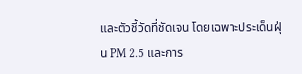และตัวชี้วัดที่ชัดเจน โดยเฉพาะประเด็นฝุ่น PM 2.5 และการ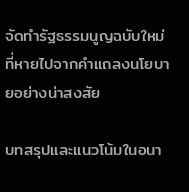จัดทำรัฐธรรมนูญฉบับใหม่ที่หายไปจากคำแถลงนโยบายอย่างน่าสงสัย

บทสรุปและแนวโน้มในอนา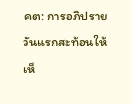คต: การอภิปรายวันแรกสะท้อนให้เห็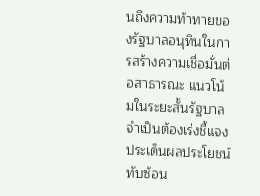นถึงความท้าทายของรัฐบาลอนุทินในการสร้างความเชื่อมั่นต่อสาธารณะ แนวโน้มในระยะสั้นรัฐบาลจำเป็นต้องเร่งชี้แจงประเด็นผลประโยชน์ทับซ้อน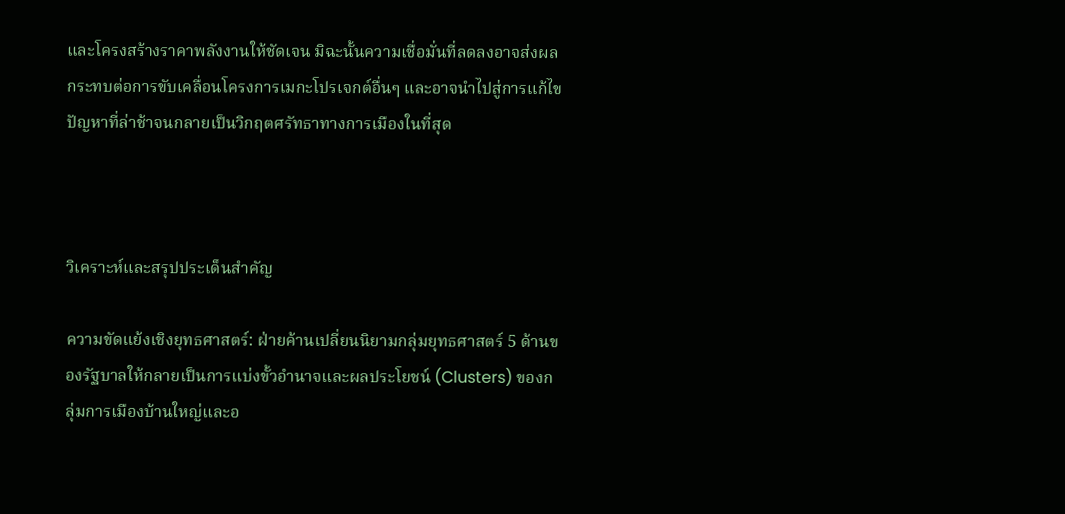และโครงสร้างราคาพลังงานให้ชัดเจน มิฉะนั้นความเชื่อมั่นที่ลดลงอาจส่งผลกระทบต่อการขับเคลื่อนโครงการเมกะโปรเจกต์อื่นๆ และอาจนำไปสู่การแก้ไขปัญหาที่ล่าช้าจนกลายเป็นวิกฤตศรัทธาทางการเมืองในที่สุด



วิเคราะห์และสรุปประเด็นสำคัญ

ความขัดแย้งเชิงยุทธศาสตร์: ฝ่ายค้านเปลี่ยนนิยามกลุ่มยุทธศาสตร์ 5 ด้านของรัฐบาลให้กลายเป็นการแบ่งขั้วอำนาจและผลประโยชน์ (Clusters) ของกลุ่มการเมืองบ้านใหญ่และอ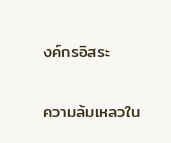งค์กรอิสระ

ความล้มเหลวใน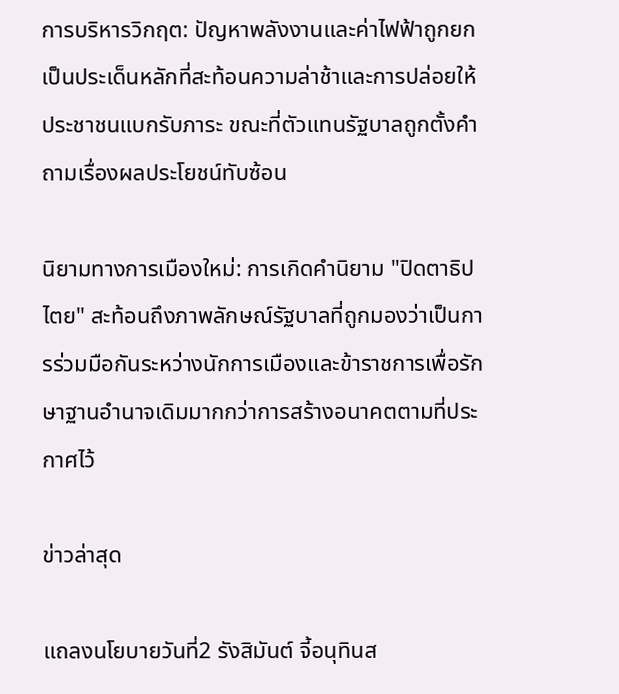การบริหารวิกฤต: ปัญหาพลังงานและค่าไฟฟ้าถูกยกเป็นประเด็นหลักที่สะท้อนความล่าช้าและการปล่อยให้ประชาชนแบกรับภาระ ขณะที่ตัวแทนรัฐบาลถูกตั้งคำถามเรื่องผลประโยชน์ทับซ้อน

นิยามทางการเมืองใหม่: การเกิดคำนิยาม "ปิดตาธิปไตย" สะท้อนถึงภาพลักษณ์รัฐบาลที่ถูกมองว่าเป็นการร่วมมือกันระหว่างนักการเมืองและข้าราชการเพื่อรักษาฐานอำนาจเดิมมากกว่าการสร้างอนาคตตามที่ประกาศไว้

ข่าวล่าสุด

แถลงนโยบายวันที่2 รังสิมันต์ จี้อนุทินส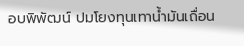อบพิพัฒน์ ปมโยงทุนเทาน้ำมันเถื่อน